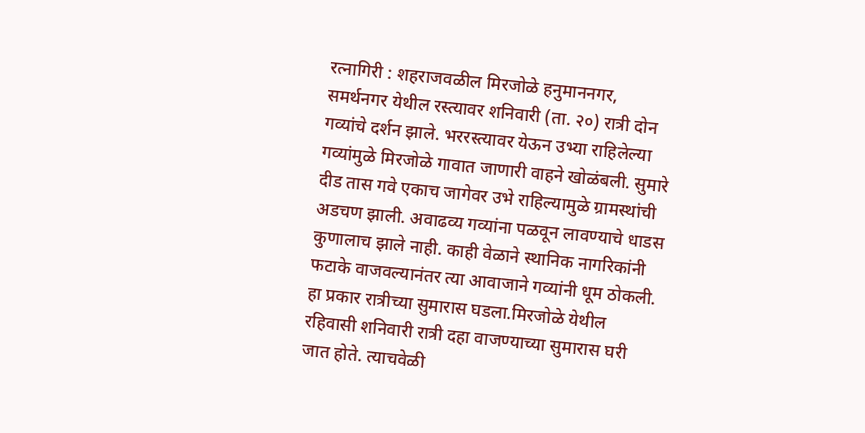रत्नागिरी : शहराजवळील मिरजोळे हनुमाननगर, समर्थनगर येथील रस्त्यावर शनिवारी (ता. २०) रात्री दोन गव्यांचे दर्शन झाले. भररस्त्यावर येऊन उभ्या राहिलेल्या गव्यांमुळे मिरजोळे गावात जाणारी वाहने खोळंबली. सुमारे दीड तास गवे एकाच जागेवर उभे राहिल्यामुळे ग्रामस्थांची अडचण झाली. अवाढव्य गव्यांना पळवून लावण्याचे धाडस कुणालाच झाले नाही. काही वेळाने स्थानिक नागरिकांनी फटाके वाजवल्यानंतर त्या आवाजाने गव्यांनी धूम ठोकली.
हा प्रकार रात्रीच्या सुमारास घडला.मिरजोळे येथील रहिवासी शनिवारी रात्री दहा वाजण्याच्या सुमारास घरी जात होते. त्याचवेळी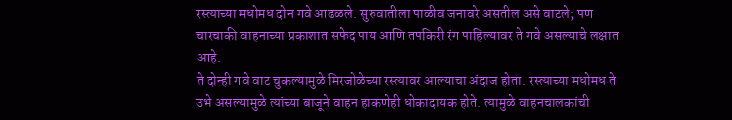रस्त्याच्या मधोमध दोन गवे आढळले. सुरुवातीला पाळीव जनावरे असतील असे वाटले; पण चारचाकी वाहनाच्या प्रकाशात सफेद पाय आणि तपकिरी रंग पाहिल्यावर ते गवे असल्याचे लक्षात आहे.
ते दोन्ही गवे वाट चुकल्यामुळे मिरजोळेच्या रस्त्यावर आल्याचा अंदाज होता. रस्त्याच्या मधोमध ते उभे असल्यामुळे त्यांच्या बाजूने वाहन हाकणेही धोकादायक होते. त्यामुळे वाहनचालकांची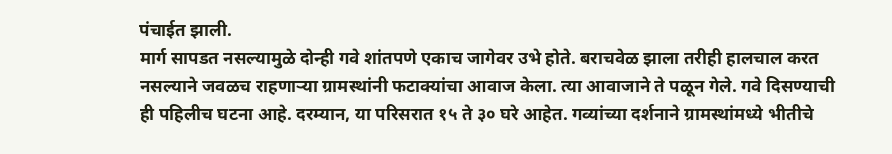पंचाईत झाली.
मार्ग सापडत नसल्यामुळे दोन्ही गवे शांतपणे एकाच जागेवर उभे होते. बराचवेळ झाला तरीही हालचाल करत नसल्याने जवळच राहणाऱ्या ग्रामस्थांनी फटाक्यांचा आवाज केला. त्या आवाजाने ते पळून गेले. गवे दिसण्याची ही पहिलीच घटना आहे. दरम्यान, या परिसरात १५ ते ३० घरे आहेत. गव्यांच्या दर्शनाने ग्रामस्थांमध्ये भीतीचे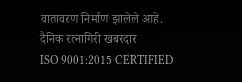वातावरण निर्माण झालेले आहे.
दैनिक रत्नागिरी खबरदार
ISO 9001:2015 CERTIFIED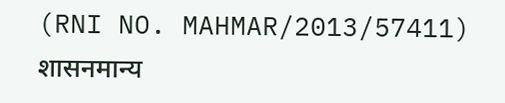(RNI NO. MAHMAR/2013/57411)
शासनमान्य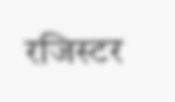रजिस्टर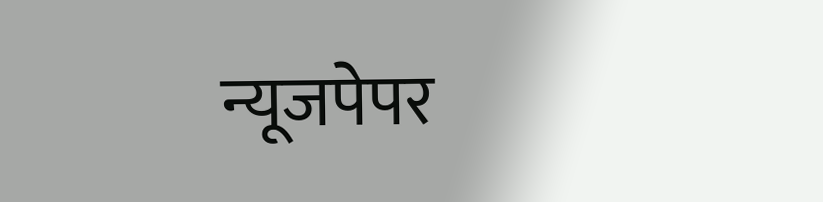न्यूजपेपर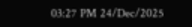03:27 PM 24/Dec/2025